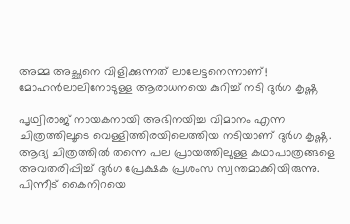അമ്മ അച്ഛനെ വിളിക്കുന്നത് ലാലേട്ടനെന്നാണ്! മോഹന്‍ലാലിനോടുള്ള ആരാധനയെ കുറിച്ച് നടി ദുര്‍ഗ കൃഷ്ണ

പൃഥ്വിരാജ് നായകനായി അഭിനയിച്ച വിമാനം എന്ന ചിത്രത്തിലൂടെ വെള്ളിത്തിരയിലെത്തിയ നടിയാണ് ദുര്‍ഗ കൃഷ്ണ. ആദ്യ ചിത്രത്തില്‍ തന്നെ പല പ്രായത്തിലുള്ള കഥാപാത്രങ്ങളെ അവതരിപ്പിച്ച് ദുര്‍ഗ പ്രേക്ഷക പ്രശംസ സ്വന്തമാക്കിയിരുന്നു. പിന്നീട് കൈനിറയെ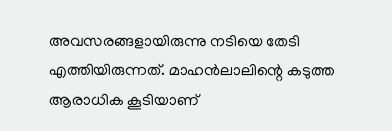അവസരങ്ങളായിരുന്നു നടിയെ തേടി എത്തിയിരുന്നത്. മാഹന്‍ലാലിന്റെ കടുത്ത ആരാധിക കൂടിയാണ്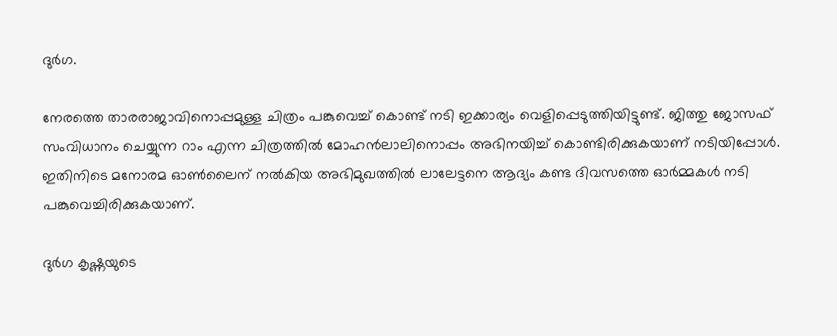ദുര്‍ഗ.

നേരത്തെ താരരാജാവിനൊപ്പമുള്ള ചിത്രം പങ്കുവെച്ച് കൊണ്ട് നടി ഇക്കാര്യം വെളിപ്പെടുത്തിയിട്ടുണ്ട്. ജിത്തു ജോസഫ് സംവിധാനം ചെയ്യുന്ന റാം എന്ന ചിത്രത്തില്‍ മോഹന്‍ലാലിനൊപ്പം അഭിനയിച്ച് കൊണ്ടിരിക്കുകയാണ് നടിയിപ്പോള്‍. ഇതിനിടെ മനോരമ ഓണ്‍ലൈന് നല്‍കിയ അഭിമുഖത്തില്‍ ലാലേട്ടനെ ആദ്യം കണ്ട ദിവസത്തെ ഓര്‍മ്മകള്‍ നടി പങ്കുവെച്ചിരിക്കുകയാണ്.

ദുര്‍ഗ കൃഷ്ണയുടെ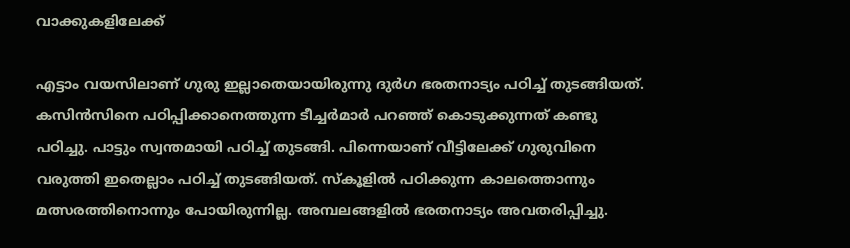വാക്കുകളിലേക്ക്

എട്ടാം വയസിലാണ് ഗുരു ഇല്ലാതെയായിരുന്നു ദുര്‍ഗ ഭരതനാട്യം പഠിച്ച് തുടങ്ങിയത്. കസിന്‍സിനെ പഠിപ്പിക്കാനെത്തുന്ന ടീച്ചര്‍മാര്‍ പറഞ്ഞ് കൊടുക്കുന്നത് കണ്ടു പഠിച്ചു. പാട്ടും സ്വന്തമായി പഠിച്ച് തുടങ്ങി. പിന്നെയാണ് വീട്ടിലേക്ക് ഗുരുവിനെ വരുത്തി ഇതെല്ലാം പഠിച്ച് തുടങ്ങിയത്. സ്‌കൂളില്‍ പഠിക്കുന്ന കാലത്തൊന്നും മത്സരത്തിനൊന്നും പോയിരുന്നില്ല. അമ്പലങ്ങളില്‍ ഭരതനാട്യം അവതരിപ്പിച്ചു.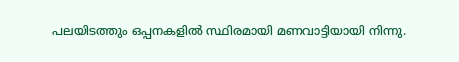പലയിടത്തും ഒപ്പനകളില്‍ സ്ഥിരമായി മണവാട്ടിയായി നിന്നു.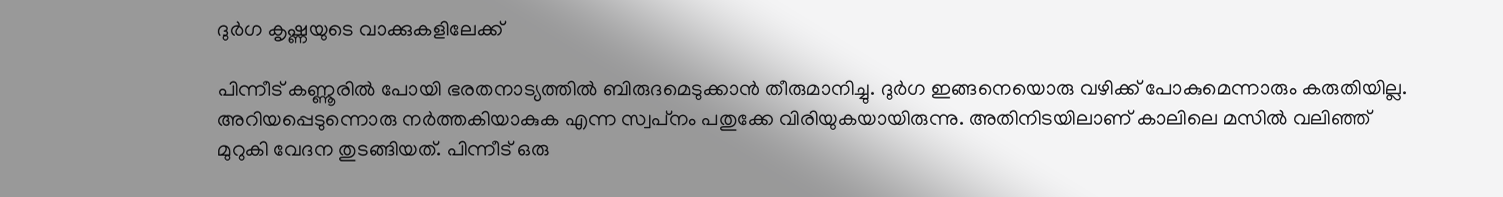ദുര്‍ഗ കൃഷ്ണയുടെ വാക്കുകളിലേക്ക്

പിന്നീട് കണ്ണൂരില്‍ പോയി ഭരതനാട്യത്തില്‍ ബിരുദമെടുക്കാന്‍ തീരുമാനിച്ചു. ദുര്‍ഗ ഇങ്ങനെയൊരു വഴിക്ക് പോകുമെന്നാരും കരുതിയില്ല. അറിയപ്പെടുന്നൊരു നര്‍ത്തകിയാകുക എന്ന സ്വപ്‌നം പതുക്കേ വിരിയുകയായിരുന്നു. അതിനിടയിലാണ് കാലിലെ മസില്‍ വലിഞ്ഞ് മുറുകി വേദന തുടങ്ങിയത്. പിന്നീട് ഒരു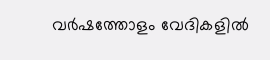വര്‍ഷത്തോളം വേദികളില്‍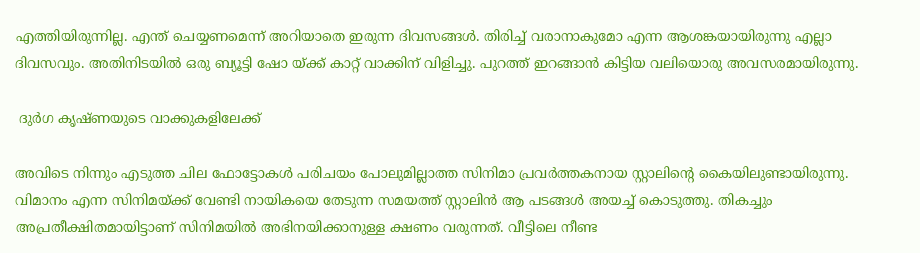എത്തിയിരുന്നില്ല. എന്ത് ചെയ്യണമെന്ന് അറിയാതെ ഇരുന്ന ദിവസങ്ങള്‍. തിരിച്ച് വരാനാകുമോ എന്ന ആശങ്കയായിരുന്നു എല്ലാ ദിവസവും. അതിനിടയില്‍ ഒരു ബ്യൂട്ടി ഷോ യ്ക്ക് കാറ്റ് വാക്കിന് വിളിച്ചു. പുറത്ത് ഇറങ്ങാന്‍ കിട്ടിയ വലിയൊരു അവസരമായിരുന്നു.

 ദുര്‍ഗ കൃഷ്ണയുടെ വാക്കുകളിലേക്ക്

അവിടെ നിന്നും എടുത്ത ചില ഫോട്ടോകള്‍ പരിചയം പോലുമില്ലാത്ത സിനിമാ പ്രവര്‍ത്തകനായ സ്റ്റാലിന്റെ കൈയിലുണ്ടായിരുന്നു. വിമാനം എന്ന സിനിമയ്ക്ക് വേണ്ടി നായികയെ തേടുന്ന സമയത്ത് സ്റ്റാലിന്‍ ആ പടങ്ങള്‍ അയച്ച് കൊടുത്തു. തികച്ചും അപ്രതീക്ഷിതമായിട്ടാണ് സിനിമയില്‍ അഭിനയിക്കാനുള്ള ക്ഷണം വരുന്നത്. വീട്ടിലെ നീണ്ട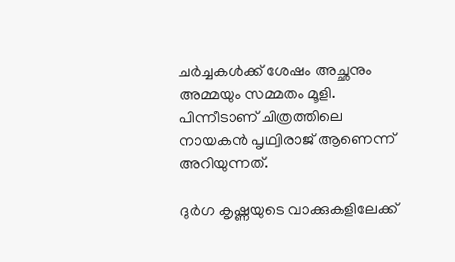ചര്‍ച്ചകള്‍ക്ക് ശേഷം അച്ഛനും അമ്മയും സമ്മതം മൂളി. പിന്നീടാണ് ചിത്രത്തിലെ നായകന്‍ പൃഥ്വിരാജ് ആണെന്ന് അറിയുന്നത്.

ദുര്‍ഗ കൃഷ്ണയുടെ വാക്കുകളിലേക്ക്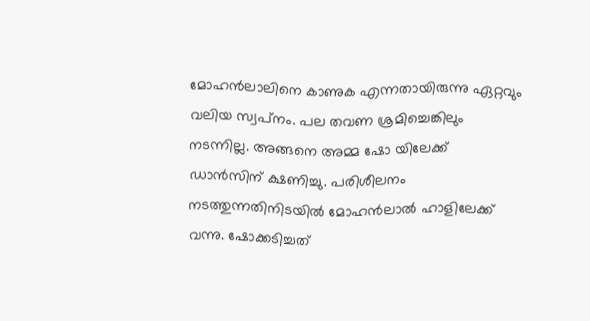മോഹന്‍ലാലിനെ കാണുക എന്നതായിരുന്നു ഏറ്റവും വലിയ സ്വപ്‌നം. പല തവണ ശ്രമിച്ചെങ്കിലും നടന്നില്ല. അങ്ങനെ അമ്മ ഷോ യിലേക്ക് ഡാന്‍സിന് ക്ഷണിച്ചു. പരിശീലനം നടത്തുന്നതിനിടയില്‍ മോഹന്‍ലാല്‍ ഹാളിലേക്ക് വന്നു. ഷോക്കടിച്ചത്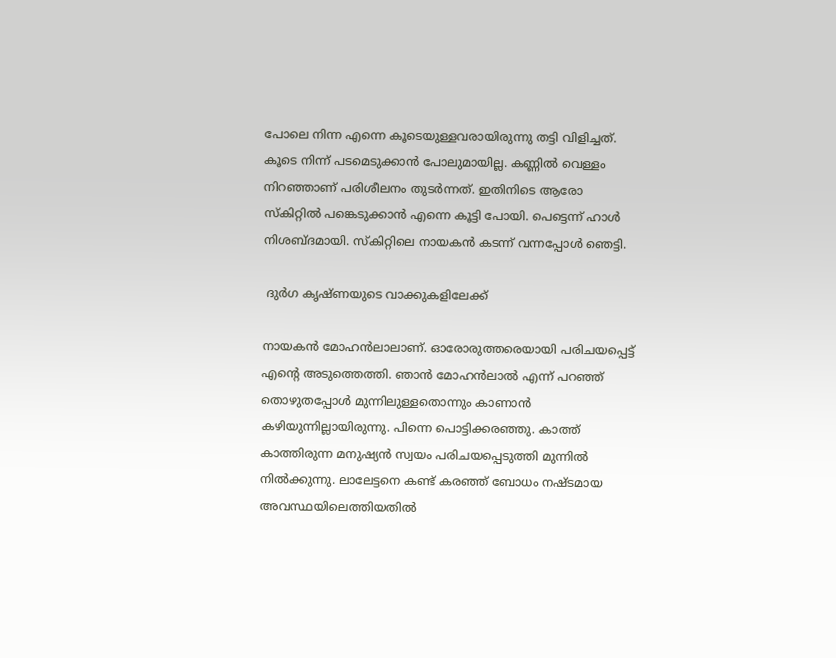പോലെ നിന്ന എന്നെ കൂടെയുള്ളവരായിരുന്നു തട്ടി വിളിച്ചത്. കൂടെ നിന്ന് പടമെടുക്കാന്‍ പോലുമായില്ല. കണ്ണില്‍ വെള്ളം നിറഞ്ഞാണ് പരിശീലനം തുടര്‍ന്നത്. ഇതിനിടെ ആരോ സ്‌കിറ്റില്‍ പങ്കെടുക്കാന്‍ എന്നെ കൂട്ടി പോയി. പെട്ടെന്ന് ഹാള്‍ നിശബ്ദമായി. സ്‌കിറ്റിലെ നായകന്‍ കടന്ന് വന്നപ്പോള്‍ ഞെട്ടി.

 ദുര്‍ഗ കൃഷ്ണയുടെ വാക്കുകളിലേക്ക്

നായകന്‍ മോഹന്‍ലാലാണ്. ഓരോരുത്തരെയായി പരിചയപ്പെട്ട് എന്റെ അടുത്തെത്തി. ഞാന്‍ മോഹന്‍ലാല്‍ എന്ന് പറഞ്ഞ് തൊഴുതപ്പോള്‍ മുന്നിലുള്ളതൊന്നും കാണാന്‍ കഴിയുന്നില്ലായിരുന്നു. പിന്നെ പൊട്ടിക്കരഞ്ഞു. കാത്ത് കാത്തിരുന്ന മനുഷ്യന്‍ സ്വയം പരിചയപ്പെടുത്തി മുന്നില്‍ നില്‍ക്കുന്നു. ലാലേട്ടനെ കണ്ട് കരഞ്ഞ് ബോധം നഷ്ടമായ അവസ്ഥയിലെത്തിയതില്‍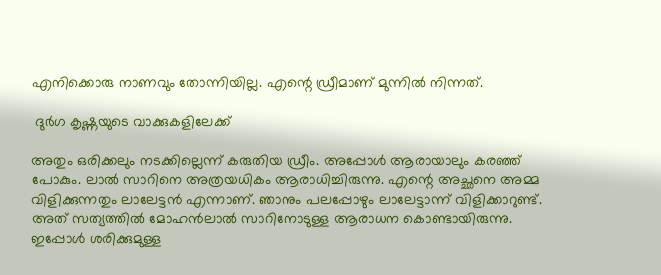എനിക്കൊരു നാണവും തോന്നിയില്ല. എന്റെ ഡ്രീമാണ് മുന്നില്‍ നിന്നത്.

 ദുര്‍ഗ കൃഷ്ണയുടെ വാക്കുകളിലേക്ക്

അതും ഒരിക്കലും നടക്കില്ലെന്ന് കരുതിയ ഡ്രീം. അപ്പോള്‍ ആരായാലും കരഞ്ഞ് പോകും. ലാല്‍ സാറിനെ അത്രയധികം ആരാധിച്ചിരുന്നു. എന്റെ അച്ഛനെ അമ്മ വിളിക്കുന്നതും ലാലേട്ടന്‍ എന്നാണ്. ഞാനും പലപ്പോഴും ലാലേട്ടാന്ന് വിളിക്കാറുണ്ട്. അത് സത്യത്തില്‍ മോഹന്‍ലാല്‍ സാറിനോടുള്ള ആരാധന കൊണ്ടായിരുന്നു. ഇപ്പോള്‍ ശരിക്കുമുള്ള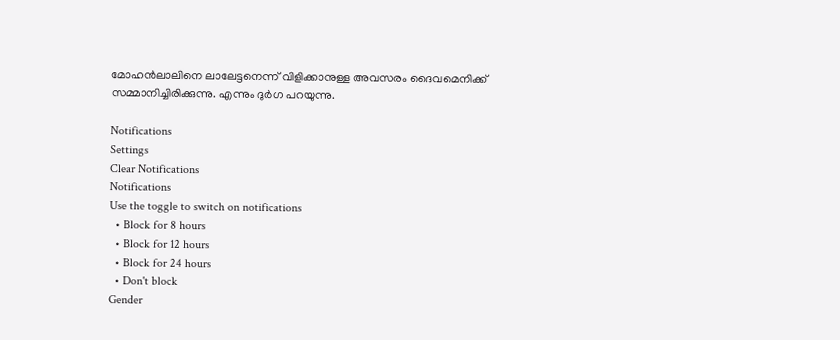മോഹന്‍ലാലിനെ ലാലേട്ടനെന്ന് വിളിക്കാനുള്ള അവസരം ദൈവമെനിക്ക് സമ്മാനിച്ചിരിക്കുന്നു. എന്നും ദുര്‍ഗ പറയുന്നു.

Notifications
Settings
Clear Notifications
Notifications
Use the toggle to switch on notifications
  • Block for 8 hours
  • Block for 12 hours
  • Block for 24 hours
  • Don't block
Gender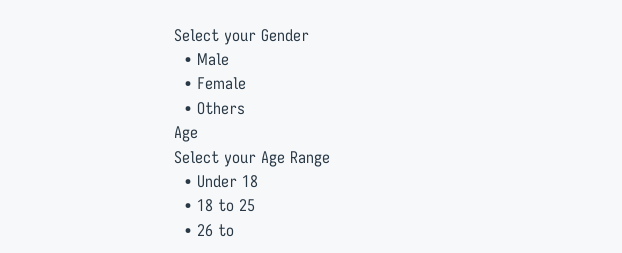Select your Gender
  • Male
  • Female
  • Others
Age
Select your Age Range
  • Under 18
  • 18 to 25
  • 26 to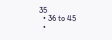35
  • 36 to 45
  •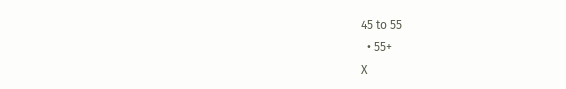45 to 55
  • 55+
X